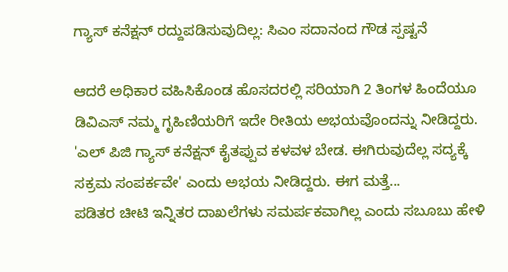ಗ್ಯಾಸ್ ಕನೆಕ್ಷನ್ ರದ್ದುಪಡಿಸುವುದಿಲ್ಲ: ಸಿಎಂ ಸದಾನಂದ ಗೌಡ ಸ್ಪಷ್ಟನೆ

ಆದರೆ ಅಧಿಕಾರ ವಹಿಸಿಕೊಂಡ ಹೊಸದರಲ್ಲಿ ಸರಿಯಾಗಿ 2 ತಿಂಗಳ ಹಿಂದೆಯೂ ಡಿವಿಎಸ್ ನಮ್ಮ ಗೃಹಿಣಿಯರಿಗೆ ಇದೇ ರೀತಿಯ ಅಭಯವೊಂದನ್ನು ನೀಡಿದ್ದರು. 'ಎಲ್ ಪಿಜಿ ಗ್ಯಾಸ್ ಕನೆಕ್ಷನ್ ಕೈತಪ್ಪುವ ಕಳವಳ ಬೇಡ. ಈಗಿರುವುದೆಲ್ಲ ಸದ್ಯಕ್ಕೆ ಸಕ್ರಮ ಸಂಪರ್ಕವೇ' ಎಂದು ಅಭಯ ನೀಡಿದ್ದರು. ಈಗ ಮತ್ತೆ...
ಪಡಿತರ ಚೀಟಿ ಇನ್ನಿತರ ದಾಖಲೆಗಳು ಸಮರ್ಪಕವಾಗಿಲ್ಲ ಎಂದು ಸಬೂಬು ಹೇಳಿ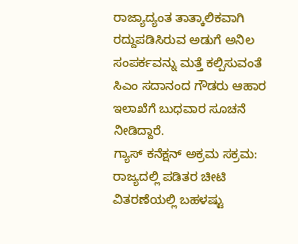ರಾಜ್ಯಾದ್ಯಂತ ತಾತ್ಕಾಲಿಕವಾಗಿ ರದ್ದುಪಡಿಸಿರುವ ಅಡುಗೆ ಅನಿಲ ಸಂಪರ್ಕವನ್ನು ಮತ್ತೆ ಕಲ್ಪಿಸುವಂತೆ ಸಿಎಂ ಸದಾನಂದ ಗೌಡರು ಆಹಾರ ಇಲಾಖೆಗೆ ಬುಧವಾರ ಸೂಚನೆ ನೀಡಿದ್ದಾರೆ.
ಗ್ಯಾಸ್ ಕನೆಕ್ಷನ್ ಅಕ್ರಮ ಸಕ್ರಮ: ರಾಜ್ಯದಲ್ಲಿ ಪಡಿತರ ಚೀಟಿ ವಿತರಣೆಯಲ್ಲಿ ಬಹಳಷ್ಟು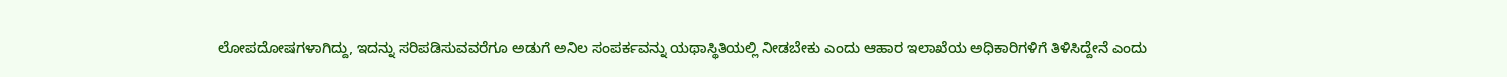ಲೋಪದೋಷಗಳಾಗಿದ್ದು, ಇದನ್ನು ಸರಿಪಡಿಸುವವರೆಗೂ ಅಡುಗೆ ಅನಿಲ ಸಂಪರ್ಕವನ್ನು ಯಥಾಸ್ಥಿತಿಯಲ್ಲಿ ನೀಡಬೇಕು ಎಂದು ಆಹಾರ ಇಲಾಖೆಯ ಅಧಿಕಾರಿಗಳಿಗೆ ತಿಳಿಸಿದ್ದೇನೆ ಎಂದು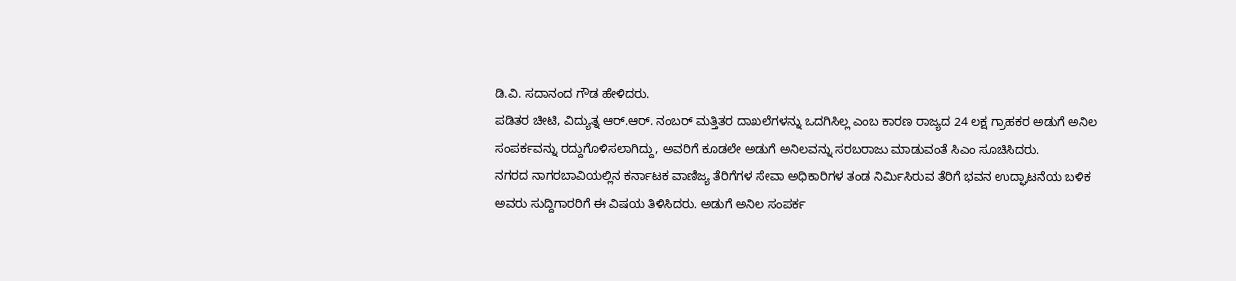ಡಿ.ವಿ. ಸದಾನಂದ ಗೌಡ ಹೇಳಿದರು.
ಪಡಿತರ ಚೀಟಿ, ವಿದ್ಯುತ್ನ ಆರ್.ಆರ್. ನಂಬರ್ ಮತ್ತಿತರ ದಾಖಲೆಗಳನ್ನು ಒದಗಿಸಿಲ್ಲ ಎಂಬ ಕಾರಣ ರಾಜ್ಯದ 24 ಲಕ್ಷ ಗ್ರಾಹಕರ ಅಡುಗೆ ಅನಿಲ ಸಂಪರ್ಕವನ್ನು ರದ್ದುಗೊಳಿಸಲಾಗಿದ್ದು, ಅವರಿಗೆ ಕೂಡಲೇ ಅಡುಗೆ ಅನಿಲವನ್ನು ಸರಬರಾಜು ಮಾಡುವಂತೆ ಸಿಎಂ ಸೂಚಿಸಿದರು.
ನಗರದ ನಾಗರಬಾವಿಯಲ್ಲಿನ ಕರ್ನಾಟಕ ವಾಣಿಜ್ಯ ತೆರಿಗೆಗಳ ಸೇವಾ ಅಧಿಕಾರಿಗಳ ತಂಡ ನಿರ್ಮಿಸಿರುವ ತೆರಿಗೆ ಭವನ ಉದ್ಘಾಟನೆಯ ಬಳಿಕ ಅವರು ಸುದ್ದಿಗಾರರಿಗೆ ಈ ವಿಷಯ ತಿಳಿಸಿದರು. ಅಡುಗೆ ಅನಿಲ ಸಂಪರ್ಕ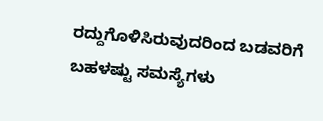ರದ್ದುಗೊಳಿಸಿರುವುದರಿಂದ ಬಡವರಿಗೆ ಬಹಳಷ್ಟು ಸಮಸ್ಯೆಗಳು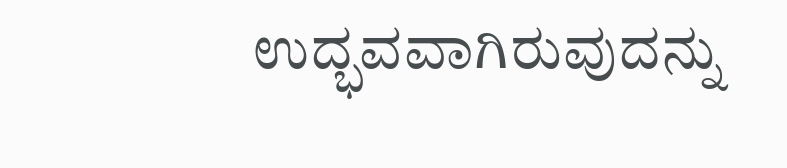ಉದ್ಭವವಾಗಿರುವುದನ್ನು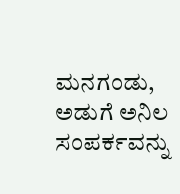ಮನಗಂಡು, ಅಡುಗೆ ಅನಿಲ ಸಂಪರ್ಕವನ್ನು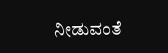ನೀಡುವಂತೆ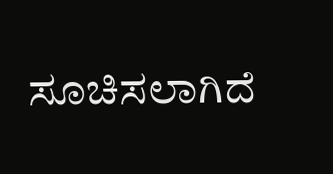ಸೂಚಿಸಲಾಗಿದೆ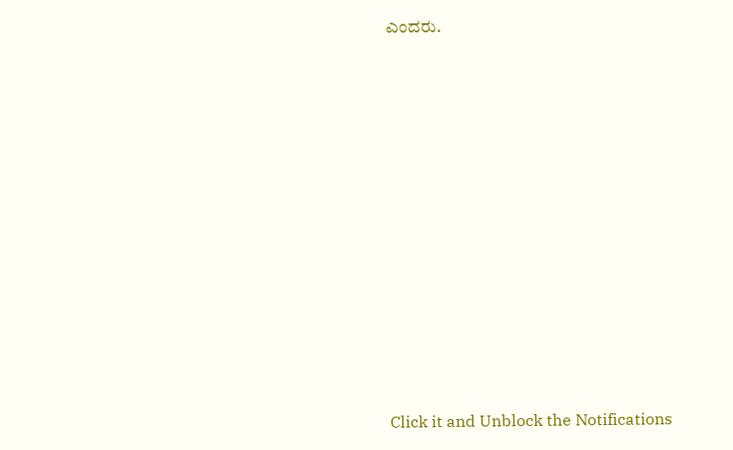ಎಂದರು.












Click it and Unblock the Notifications